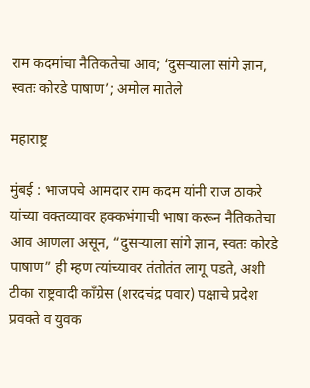राम कदमांचा नैतिकतेचा आव; ‘दुसऱ्याला सांगे ज्ञान, स्वतः कोरडे पाषाण’; अमोल मातेले

महाराष्ट्र

मुंबई : भाजपचे आमदार राम कदम यांनी राज ठाकरे यांच्या वक्तव्यावर हक्कभंगाची भाषा करून नैतिकतेचा आव आणला असून, “दुसऱ्याला सांगे ज्ञान, स्वतः कोरडे पाषाण” ही म्हण त्यांच्यावर तंतोतंत लागू पडते, अशी टीका राष्ट्रवादी काँग्रेस (शरदचंद्र पवार) पक्षाचे प्रदेश प्रवक्ते व युवक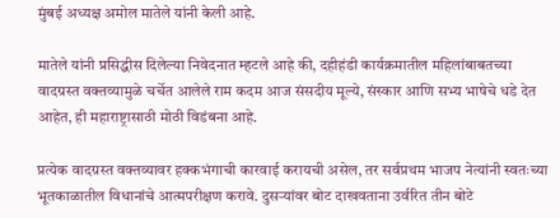मुंबई अध्यक्ष अमोल मातेले यांनी केली आहे.

मातेले यांनी प्रसिद्धीस दिलेल्या निवेदनात म्हटले आहे की, दहीहंडी कार्यक्रमातील महिलांबाबतच्या वादग्रस्त वक्तव्यामुळे चर्चेत आलेले राम कदम आज संसदीय मूल्ये, संस्कार आणि सभ्य भाषेचे धडे देत आहेत, ही महाराष्ट्रासाठी मोठी विडंबना आहे.

प्रत्येक वादग्रस्त वक्तव्यावर हक्कभंगाची कारवाई करायची असेल, तर सर्वप्रथम भाजप नेत्यांनी स्वतःच्या भूतकाळातील विधानांचे आत्मपरीक्षण करावे. दुसऱ्यांवर बोट दाखवताना उर्वरित तीन बोटे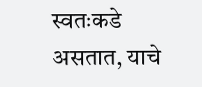स्वतःकडे असतात, याचे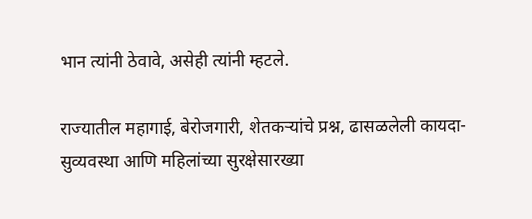भान त्यांनी ठेवावे, असेही त्यांनी म्हटले.

राज्यातील महागाई, बेरोजगारी, शेतकऱ्यांचे प्रश्न, ढासळलेली कायदा-सुव्यवस्था आणि महिलांच्या सुरक्षेसारख्या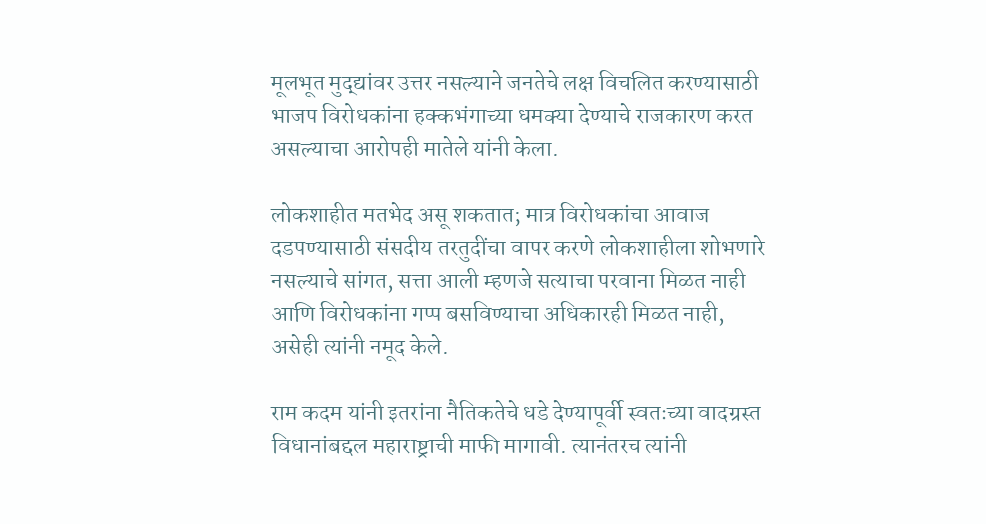मूलभूत मुद्द्यांवर उत्तर नसल्याने जनतेचे लक्ष विचलित करण्यासाठी भाजप विरोधकांना हक्कभंगाच्या धमक्या देण्याचे राजकारण करत असल्याचा आरोपही मातेले यांनी केला.

लोकशाहीत मतभेद असू शकतात; मात्र विरोधकांचा आवाज दडपण्यासाठी संसदीय तरतुदींचा वापर करणे लोकशाहीला शोभणारे नसल्याचे सांगत, सत्ता आली म्हणजे सत्याचा परवाना मिळत नाही आणि विरोधकांना गप्प बसविण्याचा अधिकारही मिळत नाही, असेही त्यांनी नमूद केले.

राम कदम यांनी इतरांना नैतिकतेचे धडे देण्यापूर्वी स्वतःच्या वादग्रस्त विधानांबद्दल महाराष्ट्राची माफी मागावी. त्यानंतरच त्यांनी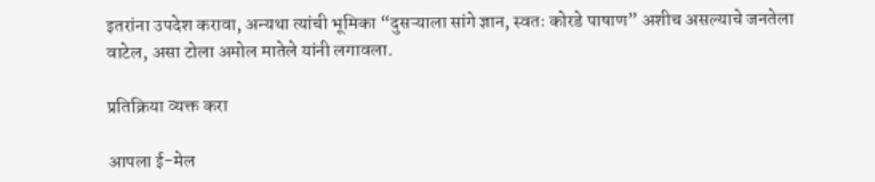इतरांना उपदेश करावा, अन्यथा त्यांची भूमिका “दुसऱ्याला सांगे ज्ञान, स्वतः कोरडे पाषाण” अशीच असल्याचे जनतेला वाटेल, असा टोला अमोल मातेले यांनी लगावला.

प्रतिक्रिया व्यक्त करा

आपला ई-मेल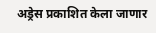अड्रेस प्रकाशित केला जाणार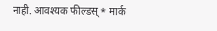नाही. आवश्यक फील्डस् * मार्क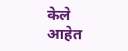केले आहेत